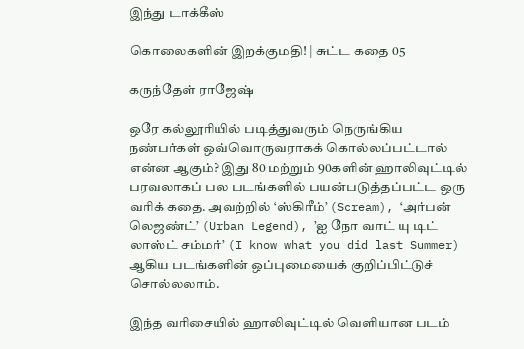இந்து டாக்கீஸ்

கொலைகளின் இறக்குமதி! | சுட்ட கதை 05

கருந்தேள் ராஜேஷ்

ஒரே கல்லூரியில் படித்துவரும் நெருங்கிய நண்பர்கள் ஒவ்வொருவராகக் கொல்லப்பட்டால் என்ன ஆகும்? இது 80 மற்றும் 90களின் ஹாலிவுட்டில் பரவலாகப் பல படங்களில் பயன்படுத்தப்பட்ட ஒரு வரிக் கதை. அவற்றில் ‘ஸ்கிரீம்’ (Scream), ‘அர்பன் லெஜண்ட்’ (Urban Legend), ’ஐ நோ வாட் யு டிட் லாஸ்ட் சம்மர்’ (I know what you did last Summer) ஆகிய படங்களின் ஒப்புமையைக் குறிப்பிட்டுச் சொல்லலாம்.

இந்த வரிசையில் ஹாலிவுட்டில் வெளியான படம்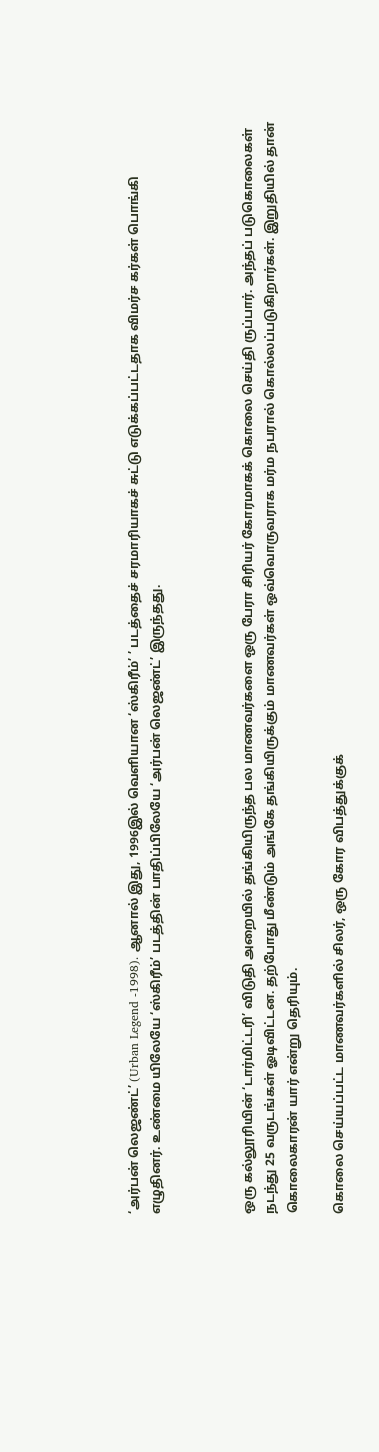‘அர்பன் லெஜண்ட்’ (Urban Legend -1998). ஆனால் இது, 1996இல் வெளியான ‘ஸ்கிரீம்’ ’ படத்தைச் சரமாரியாகச் சுட்டு எடுக்கப்பட்டதாக விமர்ச கர்கள் பொங்கி எழுதினர். உண்மை யிலேயே ‘ஸ்கிரீம்’ படத்தின் பாதிப்பிலேயே ‘அர்பன் லெஜண்ட்’ இருந்தது.



ஒரு கல்லூரியின் ‘டார்மிட்டரி’ விடுதி அறையில் தங்கியிருந்த பல மாணவர்களை ஒரு பேரா சிரியர் கோரமாகக் கொலை செய்தி ருப்பார். அந்தப் படுகொலைகள் நடந்து 25 வருடங்கள் ஓடிவிட்டன. தற்போது மீண்டும் அங்கே தங்கியிருக்கும் மாணவர்கள் ஒவ்வொருவராக மர்ம நபரால் கொல்லப்படுகிறார்கள். இறுதியில் தான் கொலைகாரன் யார் என்று தெரியும்.

கொலை செய்யப்பட்ட மாணவர்களில் சிலர், ஒரு கோர விபத்துக்குக்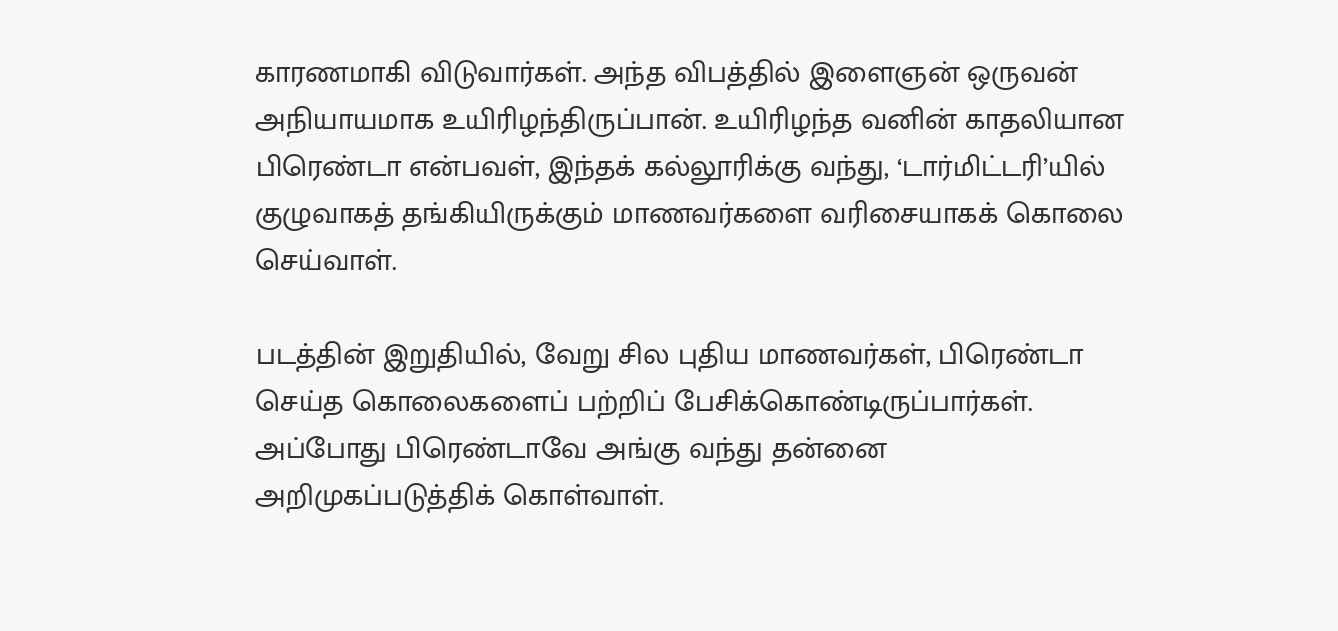காரணமாகி விடுவார்கள். அந்த விபத்தில் இளைஞன் ஒருவன் அநியாயமாக உயிரிழந்திருப்பான். உயிரிழந்த வனின் காதலியான பிரெண்டா என்பவள், இந்தக் கல்லூரிக்கு வந்து, ‘டார்மிட்டரி’யில் குழுவாகத் தங்கியிருக்கும் மாணவர்களை வரிசையாகக் கொலை செய்வாள்.

படத்தின் இறுதியில், வேறு சில புதிய மாணவர்கள், பிரெண்டா செய்த கொலைகளைப் பற்றிப் பேசிக்கொண்டிருப்பார்கள். அப்போது பிரெண்டாவே அங்கு வந்து தன்னை அறிமுகப்படுத்திக் கொள்வாள்.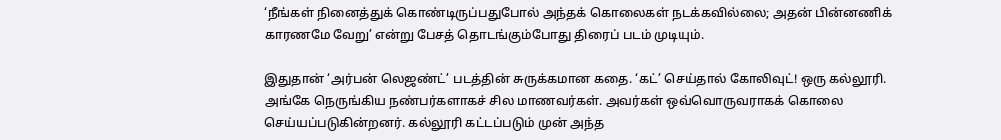‘நீங்கள் நினைத்துக் கொண்டிருப்பதுபோல் அந்தக் கொலைகள் நடக்கவில்லை; அதன் பின்னணிக் காரணமே வேறு’ என்று பேசத் தொடங்கும்போது திரைப் படம் முடியும்.

இதுதான் ‘அர்பன் லெஜண்ட்’ படத்தின் சுருக்கமான கதை. ‘கட்’ செய்தால் கோலிவுட்! ஒரு கல்லூரி. அங்கே நெருங்கிய நண்பர்களாகச் சில மாணவர்கள். அவர்கள் ஒவ்வொருவராகக் கொலை செய்யப்படுகின்றனர். கல்லூரி கட்டப்படும் முன் அந்த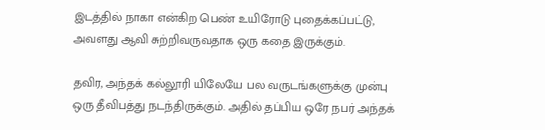இடத்தில் நாகா என்கிற பெண் உயிரோடு புதைக்கப்பட்டு, அவளது ஆவி சுற்றிவருவதாக ஒரு கதை இருக்கும்.

தவிர, அந்தக் கல்லூரி யிலேயே பல வருடங்களுக்கு முன்பு ஒரு தீவிபத்து நடந்திருக்கும். அதில் தப்பிய ஒரே நபர் அந்தக்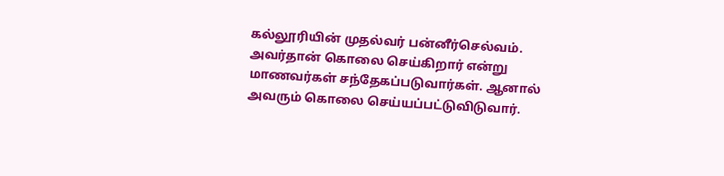கல்லூரியின் முதல்வர் பன்னீர்செல்வம். அவர்தான் கொலை செய்கிறார் என்று மாணவர்கள் சந்தேகப்படுவார்கள். ஆனால் அவரும் கொலை செய்யப்பட்டுவிடுவார்.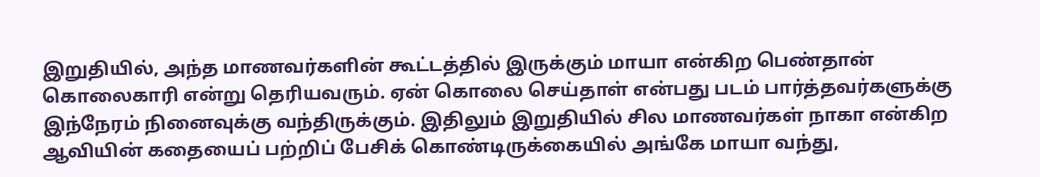இறுதியில், அந்த மாணவர்களின் கூட்டத்தில் இருக்கும் மாயா என்கிற பெண்தான் கொலைகாரி என்று தெரியவரும். ஏன் கொலை செய்தாள் என்பது படம் பார்த்தவர்களுக்கு இந்நேரம் நினைவுக்கு வந்திருக்கும். இதிலும் இறுதியில் சில மாணவர்கள் நாகா என்கிற ஆவியின் கதையைப் பற்றிப் பேசிக் கொண்டிருக்கையில் அங்கே மாயா வந்து,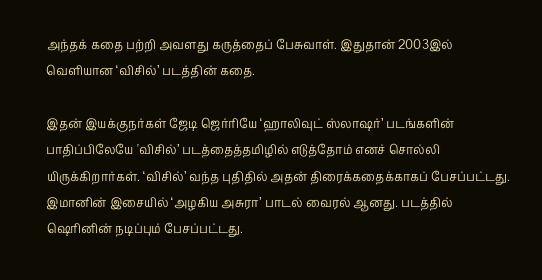அந்தக் கதை பற்றி அவளது கருத்தைப் பேசுவாள். இதுதான் 2003இல் வெளியான ‘விசில்’ படத்தின் கதை.

இதன் இயக்குநர்கள் ஜேடி ஜெர்ரியே ‘ஹாலிவுட் ஸ்லாஷர்’ படங்களின் பாதிப்பிலேயே 'விசில்’ படத்தைத்தமிழில் எடுத்தோம் எனச் சொல்லி யிருக்கிறார்கள். ‘விசில்’ வந்த புதிதில் அதன் திரைக்கதைக்காகப் பேசப்பட்டது. இமானின் இசையில் ‘அழகிய அசுரா’ பாடல் வைரல் ஆனது. படத்தில் ஷெரினின் நடிப்பும் பேசப்பட்டது.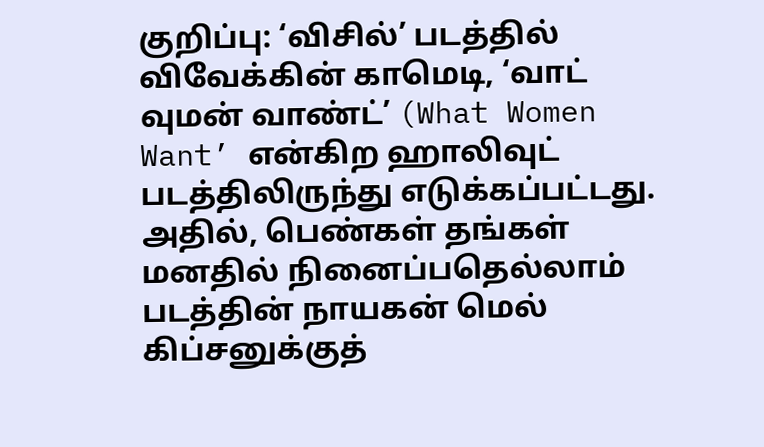குறிப்பு: ‘விசில்’ படத்தில் விவேக்கின் காமெடி, ‘வாட் வுமன் வாண்ட்’ (What Women Want’ என்கிற ஹாலிவுட் படத்திலிருந்து எடுக்கப்பட்டது. அதில், பெண்கள் தங்கள் மனதில் நினைப்பதெல்லாம் படத்தின் நாயகன் மெல் கிப்சனுக்குத்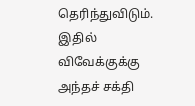தெரிந்துவிடும். இதில் விவேக்குக்கு அந்தச் சக்தி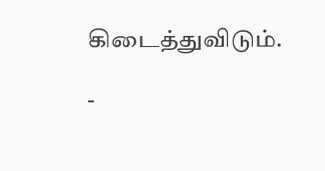கிடைத்துவிடும்.

-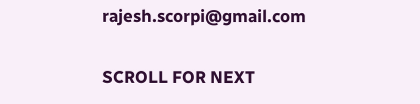rajesh.scorpi@gmail.com

SCROLL FOR NEXT